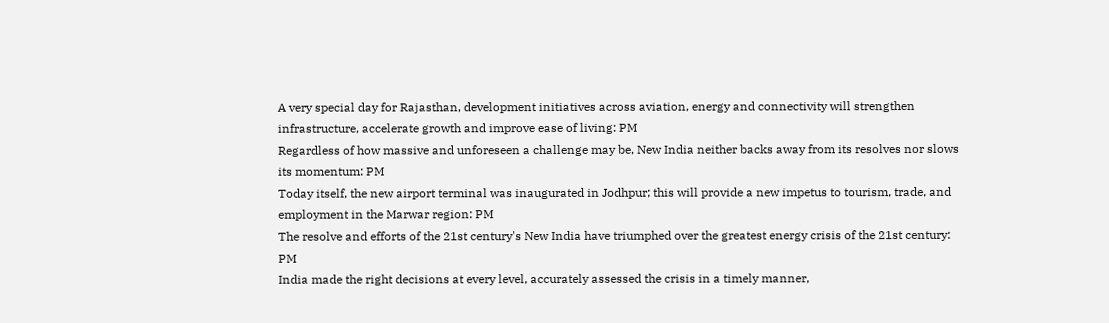A very special day for Rajasthan, development initiatives across aviation, energy and connectivity will strengthen infrastructure, accelerate growth and improve ease of living: PM
Regardless of how massive and unforeseen a challenge may be, New India neither backs away from its resolves nor slows its momentum: PM
Today itself, the new airport terminal was inaugurated in Jodhpur; this will provide a new impetus to tourism, trade, and employment in the Marwar region: PM
The resolve and efforts of the 21st century's New India have triumphed over the greatest energy crisis of the 21st century: PM
India made the right decisions at every level, accurately assessed the crisis in a timely manner,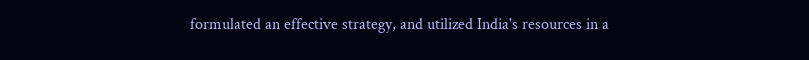formulated an effective strategy, and utilized India's resources in a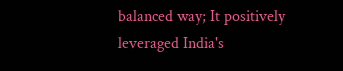balanced way; It positively leveraged India's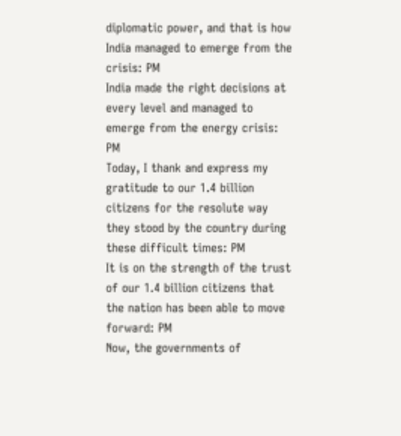diplomatic power, and that is how India managed to emerge from the crisis: PM
India made the right decisions at every level and managed to emerge from the energy crisis: PM
Today, I thank and express my gratitude to our 1.4 billion citizens for the resolute way they stood by the country during these difficult times: PM
It is on the strength of the trust of our 1.4 billion citizens that the nation has been able to move forward: PM
Now, the governments of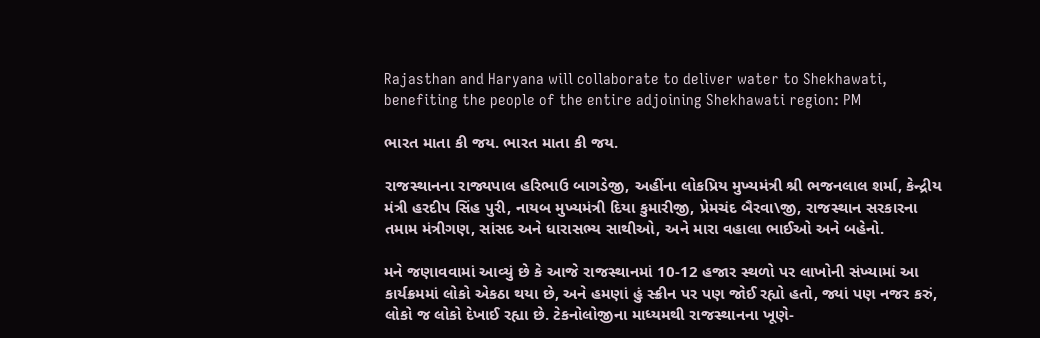Rajasthan and Haryana will collaborate to deliver water to Shekhawati, benefiting the people of the entire adjoining Shekhawati region: PM

ભારત માતા કી જય. ભારત માતા કી જય.

રાજસ્થાનના રાજ્યપાલ હરિભાઉ બાગડેજી, અહીંના લોકપ્રિય મુખ્યમંત્રી શ્રી ભજનલાલ શર્મા, કેન્દ્રીય મંત્રી હરદીપ સિંહ પુરી, નાયબ મુખ્યમંત્રી દિયા કુમારીજી, પ્રેમચંદ બૈરવા\જી, રાજસ્થાન સરકારના તમામ મંત્રીગણ, સાંસદ અને ધારાસભ્ય સાથીઓ, અને મારા વહાલા ભાઈઓ અને બહેનો.

મને જણાવવામાં આવ્યું છે કે આજે રાજસ્થાનમાં 10-12 હજાર સ્થળો પર લાખોની સંખ્યામાં આ કાર્યક્રમમાં લોકો એકઠા થયા છે, અને હમણાં હું સ્ક્રીન પર પણ જોઈ રહ્યો હતો, જ્યાં પણ નજર કરું, લોકો જ લોકો દેખાઈ રહ્યા છે. ટેકનોલોજીના માધ્યમથી રાજસ્થાનના ખૂણે-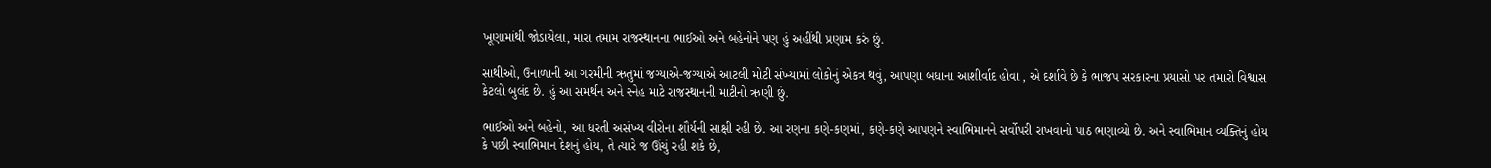ખૂણામાંથી જોડાયેલા, મારા તમામ રાજસ્થાનના ભાઈઓ અને બહેનોને પણ હું અહીંથી પ્રણામ કરું છું.

સાથીઓ, ઉનાળાની આ ગરમીની ઋતુમાં જગ્યાએ-જગ્યાએ આટલી મોટી સંખ્યામાં લોકોનું એકત્ર થવું, આપણા બધાના આશીર્વાદ હોવા , એ દર્શાવે છે કે ભાજપ સરકારના પ્રયાસો પર તમારો વિશ્વાસ કેટલો બુલંદ છે. હું આ સમર્થન અને સ્નેહ માટે રાજસ્થાનની માટીનો ઋણી છું.

ભાઈઓ અને બહેનો, આ ધરતી અસંખ્ય વીરોના શૌર્યની સાક્ષી રહી છે. આ રણના કણે-કણમાં, કણે-કણે આપણને સ્વાભિમાનને સર્વોપરી રાખવાનો પાઠ ભણાવ્યો છે. અને સ્વાભિમાન વ્યક્તિનું હોય કે પછી સ્વાભિમાન દેશનું હોય, તે ત્યારે જ ઊંચું રહી શકે છે,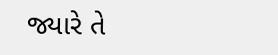જ્યારે તે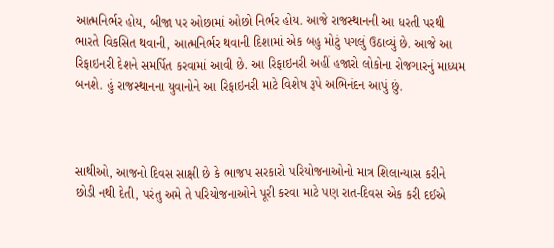આત્મનિર્ભર હોય, બીજા પર ઓછામાં ઓછો નિર્ભર હોય. આજે રાજસ્થાનની આ ધરતી પરથી ભારતે વિકસિત થવાની, આત્મનિર્ભર થવાની દિશામાં એક બહુ મોટું પગલું ઉઠાવ્યું છે. આજે આ રિફાઇનરી દેશને સમર્પિત કરવામાં આવી છે. આ રિફાઇનરી અહીં હજારો લોકોના રોજગારનું માધ્યમ બનશે. હું રાજસ્થાનના યુવાનોને આ રિફાઇનરી માટે વિશેષ રૂપે અભિનંદન આપું છું.



સાથીઓ, આજનો દિવસ સાક્ષી છે કે ભાજપ સરકારો પરિયોજનાઓનો માત્ર શિલાન્યાસ કરીને છોડી નથી દેતી, પરંતુ અમે તે પરિયોજનાઓને પૂરી કરવા માટે પણ રાત-દિવસ એક કરી દઈએ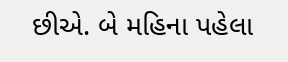છીએ. બે મહિના પહેલા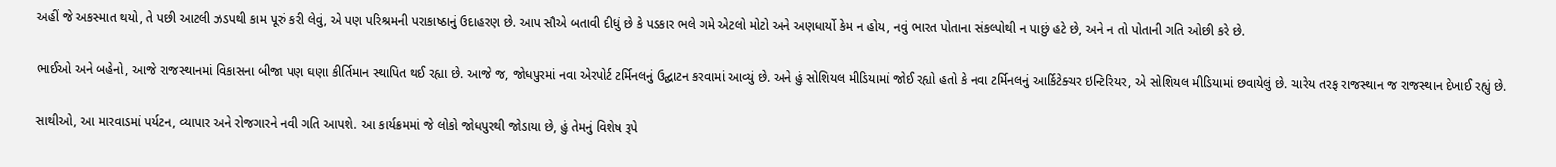અહીં જે અકસ્માત થયો, તે પછી આટલી ઝડપથી કામ પૂરું કરી લેવું, એ પણ પરિશ્રમની પરાકાષ્ઠાનું ઉદાહરણ છે. આપ સૌએ બતાવી દીધું છે કે પડકાર ભલે ગમે એટલો મોટો અને અણધાર્યો કેમ ન હોય, નવું ભારત પોતાના સંકલ્પોથી ન પાછું હટે છે, અને ન તો પોતાની ગતિ ઓછી કરે છે.

ભાઈઓ અને બહેનો, આજે રાજસ્થાનમાં વિકાસના બીજા પણ ઘણા કીર્તિમાન સ્થાપિત થઈ રહ્યા છે. આજે જ, જોધપુરમાં નવા એરપોર્ટ ટર્મિનલનું ઉદ્ઘાટન કરવામાં આવ્યું છે. અને હું સોશિયલ મીડિયામાં જોઈ રહ્યો હતો કે નવા ટર્મિનલનું આર્કિટેક્ચર ઇન્ટિરિયર, એ સોશિયલ મીડિયામાં છવાયેલું છે. ચારેય તરફ રાજસ્થાન જ રાજસ્થાન દેખાઈ રહ્યું છે.

સાથીઓ, આ મારવાડમાં પર્યટન, વ્યાપાર અને રોજગારને નવી ગતિ આપશે. આ કાર્યક્રમમાં જે લોકો જોધપુરથી જોડાયા છે, હું તેમનું વિશેષ રૂપે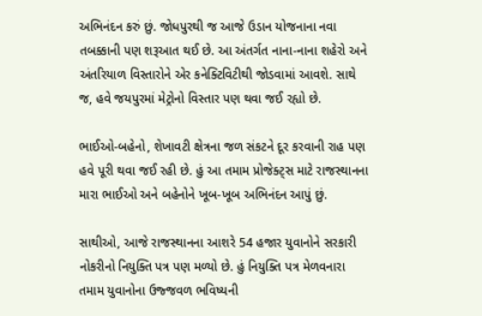અભિનંદન કરું છું. જોધપુરથી જ આજે ઉડાન યોજનાના નવા તબક્કાની પણ શરૂઆત થઈ છે. આ અંતર્ગત નાના-નાના શહેરો અને અંતરિયાળ વિસ્તારોને એર કનેક્ટિવિટીથી જોડવામાં આવશે. સાથે જ, હવે જયપુરમાં મેટ્રોનો વિસ્તાર પણ થવા જઈ રહ્યો છે.

ભાઈઓ-બહેનો, શેખાવટી ક્ષેત્રના જળ સંકટને દૂર કરવાની રાહ પણ હવે પૂરી થવા જઈ રહી છે. હું આ તમામ પ્રોજેક્ટ્સ માટે રાજસ્થાનના મારા ભાઈઓ અને બહેનોને ખૂબ-ખૂબ અભિનંદન આપું છું.

સાથીઓ, આજે રાજસ્થાનના આશરે 54 હજાર યુવાનોને સરકારી નોકરીનો નિયુક્તિ પત્ર પણ મળ્યો છે. હું નિયુક્તિ પત્ર મેળવનારા તમામ યુવાનોના ઉજ્જવળ ભવિષ્યની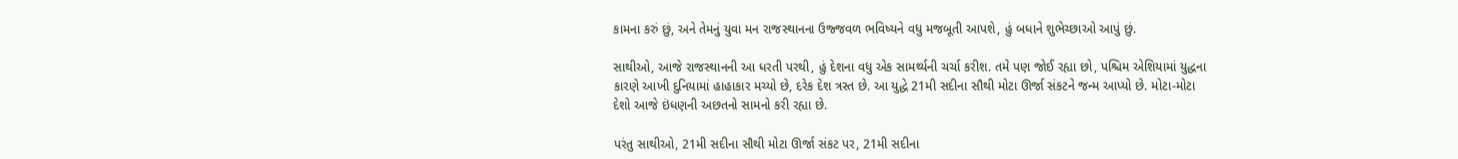કામના કરું છું, અને તેમનું યુવા મન રાજસ્થાનના ઉજ્જવળ ભવિષ્યને વધુ મજબૂતી આપશે, હું બધાને શુભેચ્છાઓ આપું છું.

સાથીઓ, આજે રાજસ્થાનની આ ધરતી પરથી, હું દેશના વધુ એક સામર્થ્યની ચર્ચા કરીશ. તમે પણ જોઈ રહ્યા છો, પશ્ચિમ એશિયામાં યુદ્ધના કારણે આખી દુનિયામાં હાહાકાર મચ્યો છે, દરેક દેશ ત્રસ્ત છે. આ યુદ્ધે 21મી સદીના સૌથી મોટા ઊર્જા સંકટને જન્મ આપ્યો છે. મોટા-મોટા દેશો આજે ઇંધણની અછતનો સામનો કરી રહ્યા છે.

પરંતુ સાથીઓ, 21મી સદીના સૌથી મોટા ઊર્જા સંકટ પર, 21મી સદીના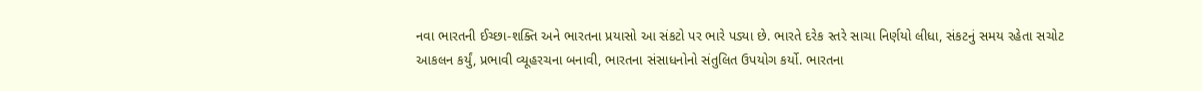નવા ભારતની ઈચ્છા-શક્તિ અને ભારતના પ્રયાસો આ સંકટો પર ભારે પડ્યા છે. ભારતે દરેક સ્તરે સાચા નિર્ણયો લીધા, સંકટનું સમય રહેતા સચોટ આકલન કર્યું, પ્રભાવી વ્યૂહરચના બનાવી, ભારતના સંસાધનોનો સંતુલિત ઉપયોગ કર્યો. ભારતના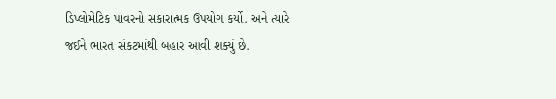ડિપ્લોમેટિક પાવરનો સકારાત્મક ઉપયોગ કર્યો. અને ત્યારે જઈને ભારત સંકટમાંથી બહાર આવી શક્યું છે.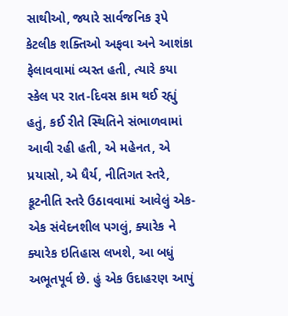સાથીઓ, જ્યારે સાર્વજનિક રૂપે કેટલીક શક્તિઓ અફવા અને આશંકા ફેલાવવામાં વ્યસ્ત હતી, ત્યારે કયા સ્કેલ પર રાત-દિવસ કામ થઈ રહ્યું હતું, કઈ રીતે સ્થિતિને સંભાળવામાં આવી રહી હતી, એ મહેનત, એ પ્રયાસો, એ ધૈર્ય, નીતિગત સ્તરે, કૂટનીતિ સ્તરે ઉઠાવવામાં આવેલું એક-એક સંવેદનશીલ પગલું, ક્યારેક ને ક્યારેક ઇતિહાસ લખશે, આ બધું અભૂતપૂર્વ છે. હું એક ઉદાહરણ આપું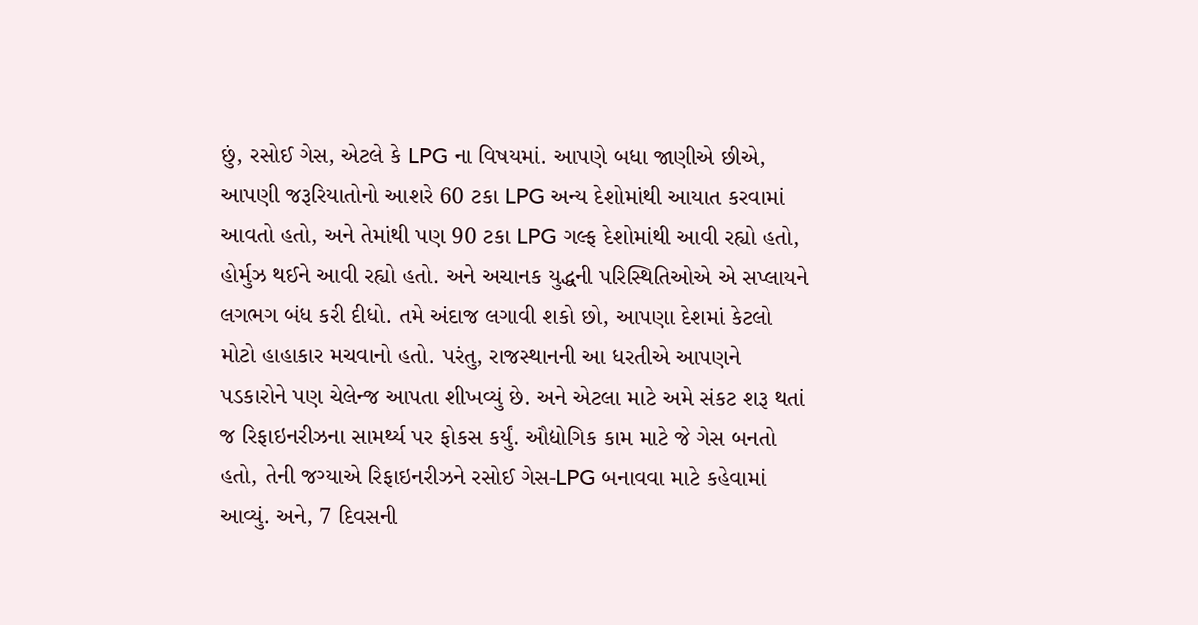છું, રસોઈ ગેસ, એટલે કે LPG ના વિષયમાં. આપણે બધા જાણીએ છીએ, આપણી જરૂરિયાતોનો આશરે 60 ટકા LPG અન્ય દેશોમાંથી આયાત કરવામાં આવતો હતો, અને તેમાંથી પણ 90 ટકા LPG ગલ્ફ દેશોમાંથી આવી રહ્યો હતો, હોર્મુઝ થઈને આવી રહ્યો હતો. અને અચાનક યુદ્ધની પરિસ્થિતિઓએ એ સપ્લાયને લગભગ બંધ કરી દીધો. તમે અંદાજ લગાવી શકો છો, આપણા દેશમાં કેટલો મોટો હાહાકાર મચવાનો હતો. પરંતુ, રાજસ્થાનની આ ધરતીએ આપણને પડકારોને પણ ચેલેન્જ આપતા શીખવ્યું છે. અને એટલા માટે અમે સંકટ શરૂ થતાં જ રિફાઇનરીઝના સામર્થ્ય પર ફોકસ કર્યું. ઔદ્યોગિક કામ માટે જે ગેસ બનતો હતો, તેની જગ્યાએ રિફાઇનરીઝને રસોઈ ગેસ-LPG બનાવવા માટે કહેવામાં આવ્યું. અને, 7 દિવસની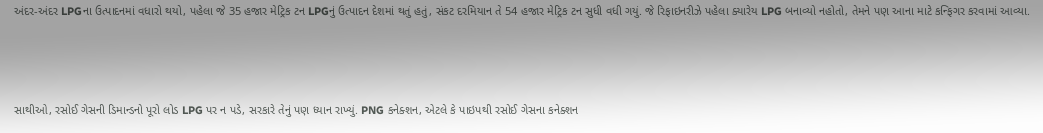અંદર-અંદર LPGના ઉત્પાદનમાં વધારો થયો, પહેલા જે 35 હજાર મેટ્રિક ટન LPGનું ઉત્પાદન દેશમાં થતું હતું, સંકટ દરમિયાન તે 54 હજાર મેટ્રિક ટન સુધી વધી ગયું. જે રિફાઇનરીઝે પહેલા ક્યારેય LPG બનાવ્યો નહોતો, તેમને પણ આના માટે કન્ફિગર કરવામાં આવ્યા.



સાથીઓ, રસોઈ ગેસની ડિમાન્ડનો પૂરો લોડ LPG પર ન પડે, સરકારે તેનું પણ ધ્યાન રાખ્યું. PNG કનેક્શન, એટલે કે પાઇપથી રસોઈ ગેસના કનેક્શન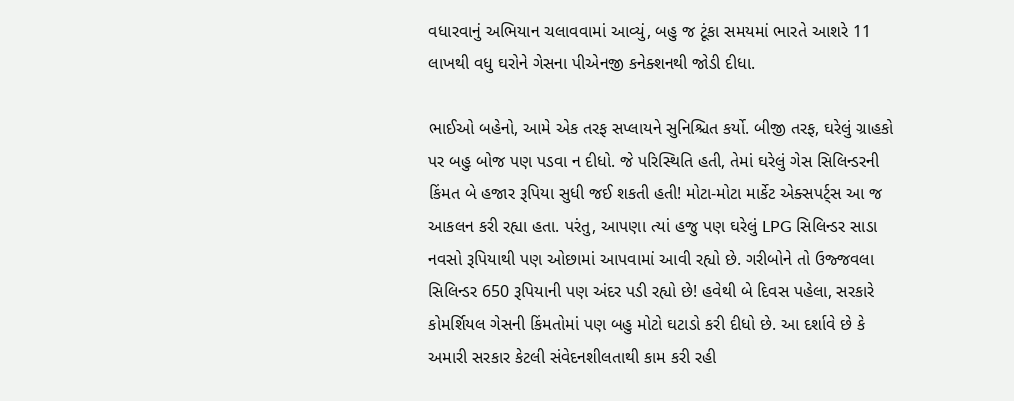વધારવાનું અભિયાન ચલાવવામાં આવ્યું, બહુ જ ટૂંકા સમયમાં ભારતે આશરે 11 લાખથી વધુ ઘરોને ગેસના પીએનજી કનેક્શનથી જોડી દીધા.

ભાઈઓ બહેનો, આમે એક તરફ સપ્લાયને સુનિશ્ચિત કર્યો. બીજી તરફ, ઘરેલું ગ્રાહકો પર બહુ બોજ પણ પડવા ન દીધો. જે પરિસ્થિતિ હતી, તેમાં ઘરેલું ગેસ સિલિન્ડરની કિંમત બે હજાર રૂપિયા સુધી જઈ શકતી હતી! મોટા-મોટા માર્કેટ એક્સપર્ટ્સ આ જ આકલન કરી રહ્યા હતા. પરંતુ, આપણા ત્યાં હજુ પણ ઘરેલું LPG સિલિન્ડર સાડા નવસો રૂપિયાથી પણ ઓછામાં આપવામાં આવી રહ્યો છે. ગરીબોને તો ઉજ્જવલા સિલિન્ડર 650 રૂપિયાની પણ અંદર પડી રહ્યો છે! હવેથી બે દિવસ પહેલા, સરકારે કોમર્શિયલ ગેસની કિંમતોમાં પણ બહુ મોટો ઘટાડો કરી દીધો છે. આ દર્શાવે છે કે અમારી સરકાર કેટલી સંવેદનશીલતાથી કામ કરી રહી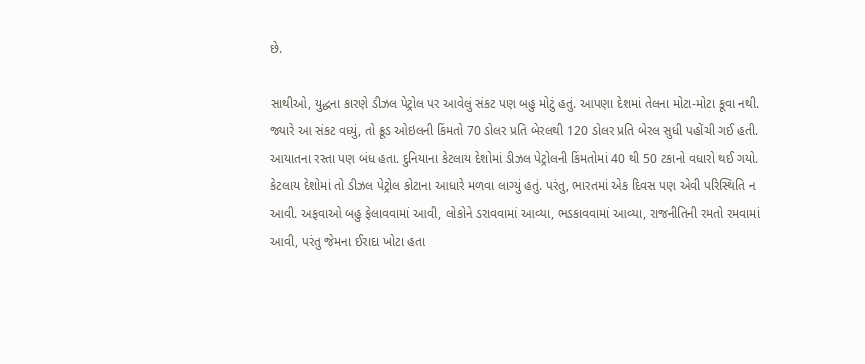છે.

સાથીઓ, યુદ્ધના કારણે ડીઝલ પેટ્રોલ પર આવેલું સંકટ પણ બહુ મોટું હતું. આપણા દેશમાં તેલના મોટા-મોટા કૂવા નથી. જ્યારે આ સંકટ વધ્યું, તો ક્રૂડ ઓઇલની કિંમતો 70 ડોલર પ્રતિ બેરલથી 120 ડોલર પ્રતિ બેરલ સુધી પહોંચી ગઈ હતી. આયાતના રસ્તા પણ બંધ હતા. દુનિયાના કેટલાય દેશોમાં ડીઝલ પેટ્રોલની કિંમતોમાં 40 થી 50 ટકાનો વધારો થઈ ગયો. કેટલાય દેશોમાં તો ડીઝલ પેટ્રોલ કોટાના આધારે મળવા લાગ્યું હતું. પરંતુ, ભારતમાં એક દિવસ પણ એવી પરિસ્થિતિ ન આવી. અફવાઓ બહુ ફેલાવવામાં આવી, લોકોને ડરાવવામાં આવ્યા, ભડકાવવામાં આવ્યા, રાજનીતિની રમતો રમવામાં આવી, પરંતુ જેમના ઈરાદા ખોટા હતા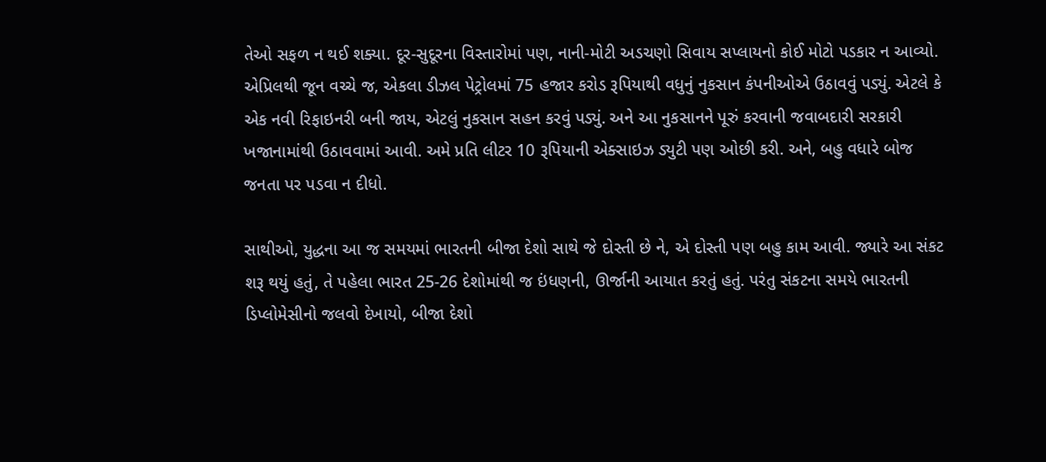તેઓ સફળ ન થઈ શક્યા. દૂર-સુદૂરના વિસ્તારોમાં પણ, નાની-મોટી અડચણો સિવાય સપ્લાયનો કોઈ મોટો પડકાર ન આવ્યો. એપ્રિલથી જૂન વચ્ચે જ, એકલા ડીઝલ પેટ્રોલમાં 75 હજાર કરોડ રૂપિયાથી વધુનું નુકસાન કંપનીઓએ ઉઠાવવું પડ્યું. એટલે કે એક નવી રિફાઇનરી બની જાય, એટલું નુકસાન સહન કરવું પડ્યું. અને આ નુકસાનને પૂરું કરવાની જવાબદારી સરકારી ખજાનામાંથી ઉઠાવવામાં આવી. અમે પ્રતિ લીટર 10 રૂપિયાની એક્સાઇઝ ડ્યુટી પણ ઓછી કરી. અને, બહુ વધારે બોજ જનતા પર પડવા ન દીધો.

સાથીઓ, યુદ્ધના આ જ સમયમાં ભારતની બીજા દેશો સાથે જે દોસ્તી છે ને, એ દોસ્તી પણ બહુ કામ આવી. જ્યારે આ સંકટ શરૂ થયું હતું, તે પહેલા ભારત 25-26 દેશોમાંથી જ ઇંધણની, ઊર્જાની આયાત કરતું હતું. પરંતુ સંકટના સમયે ભારતની ડિપ્લોમેસીનો જલવો દેખાયો, બીજા દેશો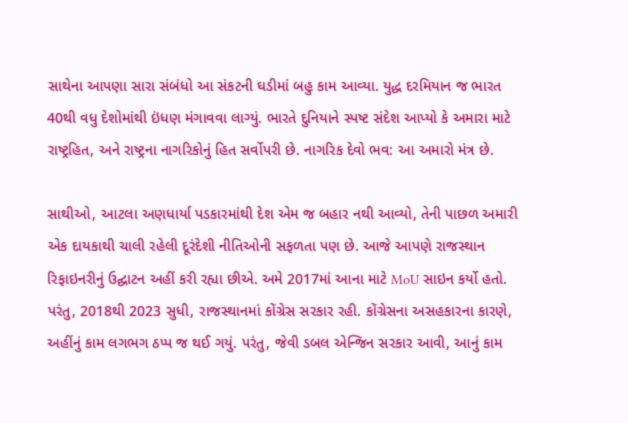સાથેના આપણા સારા સંબંધો આ સંકટની ઘડીમાં બહુ કામ આવ્યા. યુદ્ધ દરમિયાન જ ભારત 40થી વધુ દેશોમાંથી ઇંધણ મંગાવવા લાગ્યું. ભારતે દુનિયાને સ્પષ્ટ સંદેશ આપ્યો કે અમારા માટે રાષ્ટ્રહિત, અને રાષ્ટ્રના નાગરિકોનું હિત સર્વોપરી છે. નાગરિક દેવો ભવ: આ અમારો મંત્ર છે.

સાથીઓ, આટલા અણધાર્યા પડકારમાંથી દેશ એમ જ બહાર નથી આવ્યો, તેની પાછળ અમારી એક દાયકાથી ચાલી રહેલી દૂરંદેશી નીતિઓની સફળતા પણ છે. આજે આપણે રાજસ્થાન રિફાઇનરીનું ઉદ્ઘાટન અહીં કરી રહ્યા છીએ. અમે 2017માં આના માટે MoU સાઇન કર્યો હતો. પરંતુ, 2018થી 2023 સુધી, રાજસ્થાનમાં કોંગ્રેસ સરકાર રહી. કોંગ્રેસના અસહકારના કારણે, અહીંનું કામ લગભગ ઠપ્પ જ થઈ ગયું. પરંતુ, જેવી ડબલ એન્જિન સરકાર આવી, આનું કામ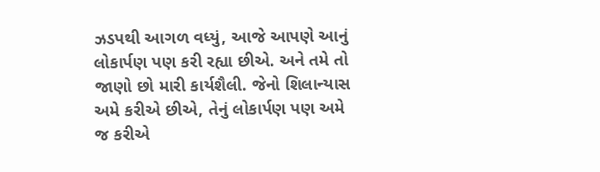ઝડપથી આગળ વધ્યું, આજે આપણે આનું લોકાર્પણ પણ કરી રહ્યા છીએ. અને તમે તો જાણો છો મારી કાર્યશૈલી. જેનો શિલાન્યાસ અમે કરીએ છીએ, તેનું લોકાર્પણ પણ અમે જ કરીએ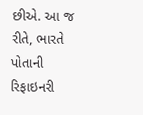છીએ. આ જ રીતે, ભારતે પોતાની રિફાઇનરી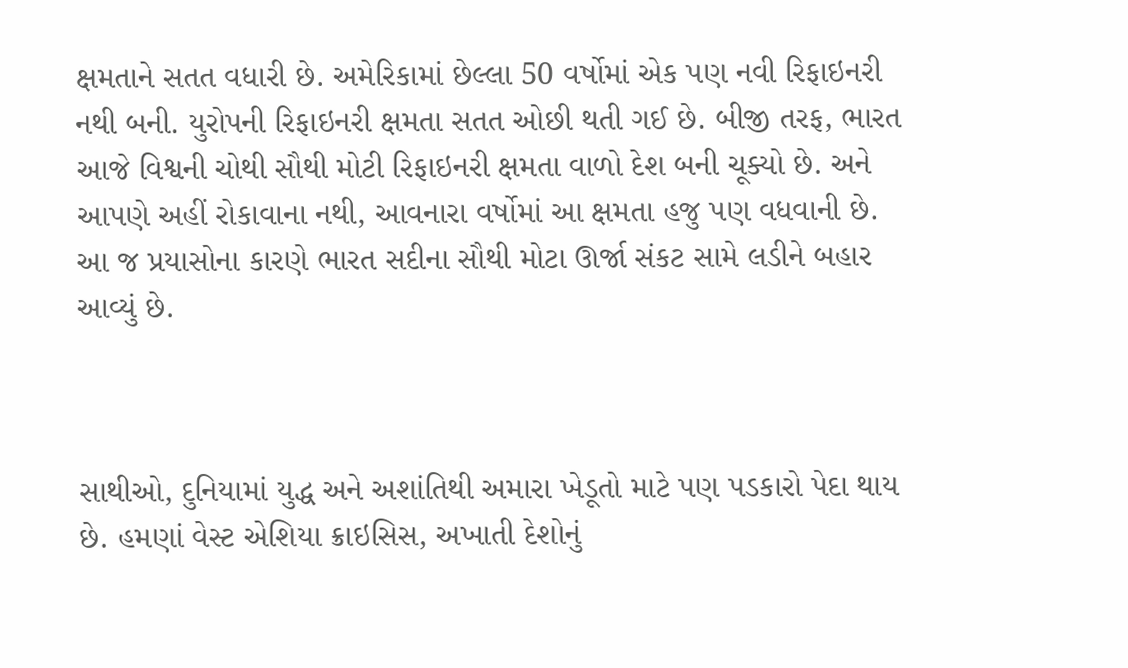ક્ષમતાને સતત વધારી છે. અમેરિકામાં છેલ્લા 50 વર્ષોમાં એક પણ નવી રિફાઇનરી નથી બની. યુરોપની રિફાઇનરી ક્ષમતા સતત ઓછી થતી ગઈ છે. બીજી તરફ, ભારત આજે વિશ્વની ચોથી સૌથી મોટી રિફાઇનરી ક્ષમતા વાળો દેશ બની ચૂક્યો છે. અને આપણે અહીં રોકાવાના નથી, આવનારા વર્ષોમાં આ ક્ષમતા હજુ પણ વધવાની છે. આ જ પ્રયાસોના કારણે ભારત સદીના સૌથી મોટા ઊર્જા સંકટ સામે લડીને બહાર આવ્યું છે.



સાથીઓ, દુનિયામાં યુદ્ધ અને અશાંતિથી અમારા ખેડૂતો માટે પણ પડકારો પેદા થાય છે. હમણાં વેસ્ટ એશિયા ક્રાઇસિસ, અખાતી દેશોનું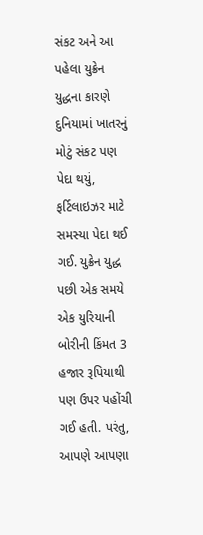સંકટ અને આ પહેલા યુક્રેન યુદ્ધના કારણે દુનિયામાં ખાતરનું મોટું સંકટ પણ પેદા થયું, ફર્ટિલાઇઝર માટે સમસ્યા પેદા થઈ ગઈ. યુક્રેન યુદ્ધ પછી એક સમયે એક યુરિયાની બોરીની કિંમત 3 હજાર રૂપિયાથી પણ ઉપર પહોંચી ગઈ હતી. પરંતુ, આપણે આપણા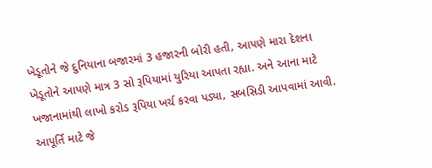ખેડૂતોને જે દુનિયાના બજારમાં 3 હજારની બોરી હતી, આપણે મારા દેશના ખેડૂતોને આપણે માત્ર 3 સો રૂપિયામાં યુરિયા આપતા રહ્યા. અને આના માટે ખજાનામાંથી લાખો કરોડ રૂપિયા ખર્ચ કરવા પડ્યા, સબસિડી આપવામાં આવી. આપૂર્તિ માટે જે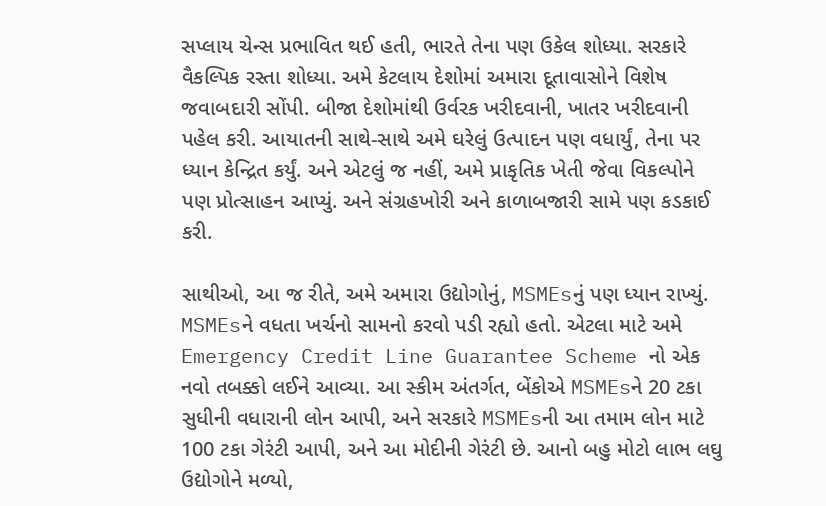સપ્લાય ચેન્સ પ્રભાવિત થઈ હતી, ભારતે તેના પણ ઉકેલ શોધ્યા. સરકારે વૈકલ્પિક રસ્તા શોધ્યા. અમે કેટલાય દેશોમાં અમારા દૂતાવાસોને વિશેષ જવાબદારી સોંપી. બીજા દેશોમાંથી ઉર્વરક ખરીદવાની, ખાતર ખરીદવાની પહેલ કરી. આયાતની સાથે-સાથે અમે ઘરેલું ઉત્પાદન પણ વધાર્યું, તેના પર ધ્યાન કેન્દ્રિત કર્યું. અને એટલું જ નહીં, અમે પ્રાકૃતિક ખેતી જેવા વિકલ્પોને પણ પ્રોત્સાહન આપ્યું. અને સંગ્રહખોરી અને કાળાબજારી સામે પણ કડકાઈ કરી.

સાથીઓ, આ જ રીતે, અમે અમારા ઉદ્યોગોનું, MSMEsનું પણ ધ્યાન રાખ્યું. MSMEsને વધતા ખર્ચનો સામનો કરવો પડી રહ્યો હતો. એટલા માટે અમે Emergency Credit Line Guarantee Scheme નો એક નવો તબક્કો લઈને આવ્યા. આ સ્કીમ અંતર્ગત, બેંકોએ MSMEsને 20 ટકા સુધીની વધારાની લોન આપી, અને સરકારે MSMEsની આ તમામ લોન માટે 100 ટકા ગેરંટી આપી, અને આ મોદીની ગેરંટી છે. આનો બહુ મોટો લાભ લઘુ ઉદ્યોગોને મળ્યો,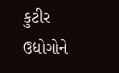કુટીર ઉદ્યોગોને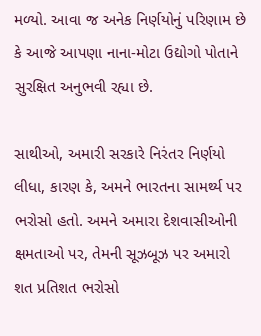મળ્યો. આવા જ અનેક નિર્ણયોનું પરિણામ છે કે આજે આપણા નાના-મોટા ઉદ્યોગો પોતાને સુરક્ષિત અનુભવી રહ્યા છે.

સાથીઓ, અમારી સરકારે નિરંતર નિર્ણયો લીધા, કારણ કે, અમને ભારતના સામર્થ્ય પર ભરોસો હતો. અમને અમારા દેશવાસીઓની ક્ષમતાઓ પર, તેમની સૂઝબૂઝ પર અમારો શત પ્રતિશત ભરોસો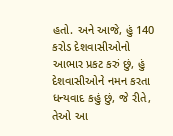હતો. અને આજે, હું 140 કરોડ દેશવાસીઓનો આભાર પ્રકટ કરું છું, હું દેશવાસીઓને નમન કરતા ધન્યવાદ કહું છું, જે રીતે, તેઓ આ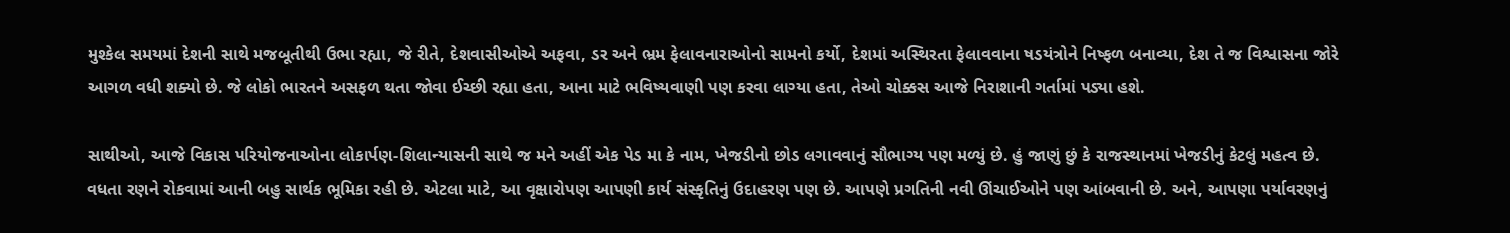મુશ્કેલ સમયમાં દેશની સાથે મજબૂતીથી ઉભા રહ્યા, જે રીતે, દેશવાસીઓએ અફવા, ડર અને ભ્રમ ફેલાવનારાઓનો સામનો કર્યો, દેશમાં અસ્થિરતા ફેલાવવાના ષડયંત્રોને નિષ્ફળ બનાવ્યા, દેશ તે જ વિશ્વાસના જોરે આગળ વધી શક્યો છે. જે લોકો ભારતને અસફળ થતા જોવા ઈચ્છી રહ્યા હતા, આના માટે ભવિષ્યવાણી પણ કરવા લાગ્યા હતા, તેઓ ચોક્કસ આજે નિરાશાની ગર્તામાં પડ્યા હશે.

સાથીઓ, આજે વિકાસ પરિયોજનાઓના લોકાર્પણ-શિલાન્યાસની સાથે જ મને અહીં એક પેડ મા કે નામ, ખેજડીનો છોડ લગાવવાનું સૌભાગ્ય પણ મળ્યું છે. હું જાણું છું કે રાજસ્થાનમાં ખેજડીનું કેટલું મહત્વ છે. વધતા રણને રોકવામાં આની બહુ સાર્થક ભૂમિકા રહી છે. એટલા માટે, આ વૃક્ષારોપણ આપણી કાર્ય સંસ્કૃતિનું ઉદાહરણ પણ છે. આપણે પ્રગતિની નવી ઊંચાઈઓને પણ આંબવાની છે. અને, આપણા પર્યાવરણનું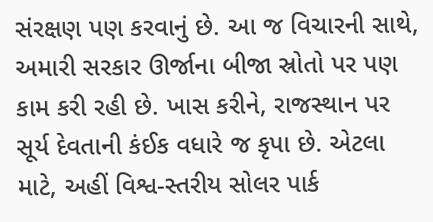સંરક્ષણ પણ કરવાનું છે. આ જ વિચારની સાથે, અમારી સરકાર ઊર્જાના બીજા સ્રોતો પર પણ કામ કરી રહી છે. ખાસ કરીને, રાજસ્થાન પર સૂર્ય દેવતાની કંઈક વધારે જ કૃપા છે. એટલા માટે, અહીં વિશ્વ-સ્તરીય સોલર પાર્ક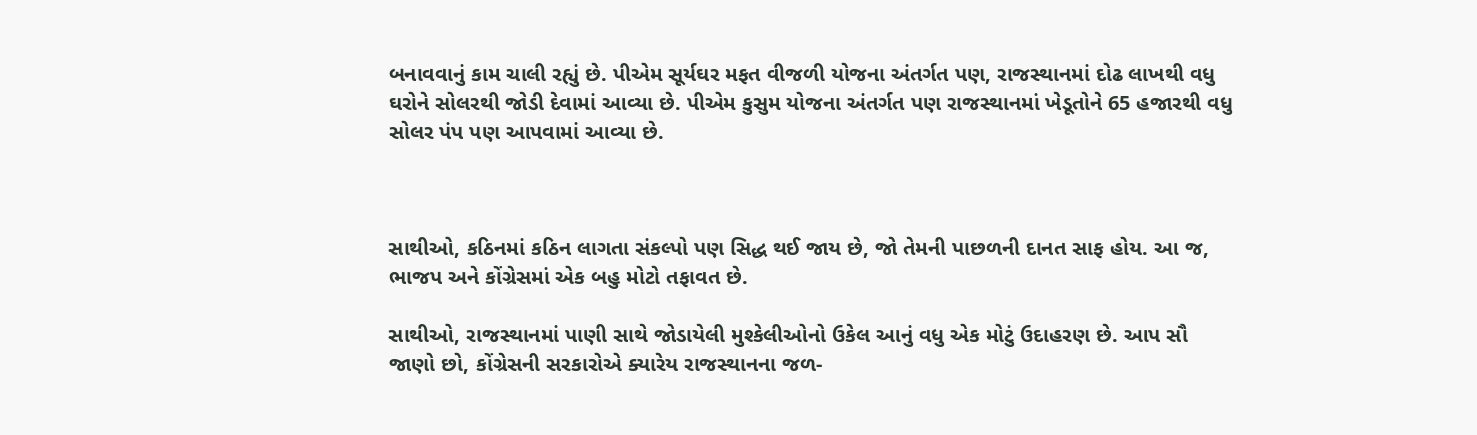બનાવવાનું કામ ચાલી રહ્યું છે. પીએમ સૂર્યઘર મફત વીજળી યોજના અંતર્ગત પણ, રાજસ્થાનમાં દોઢ લાખથી વધુ ઘરોને સોલરથી જોડી દેવામાં આવ્યા છે. પીએમ કુસુમ યોજના અંતર્ગત પણ રાજસ્થાનમાં ખેડૂતોને 65 હજારથી વધુ સોલર પંપ પણ આપવામાં આવ્યા છે.



સાથીઓ, કઠિનમાં કઠિન લાગતા સંકલ્પો પણ સિદ્ધ થઈ જાય છે, જો તેમની પાછળની દાનત સાફ હોય. આ જ, ભાજપ અને કોંગ્રેસમાં એક બહુ મોટો તફાવત છે.

સાથીઓ, રાજસ્થાનમાં પાણી સાથે જોડાયેલી મુશ્કેલીઓનો ઉકેલ આનું વધુ એક મોટું ઉદાહરણ છે. આપ સૌ જાણો છો, કોંગ્રેસની સરકારોએ ક્યારેય રાજસ્થાનના જળ-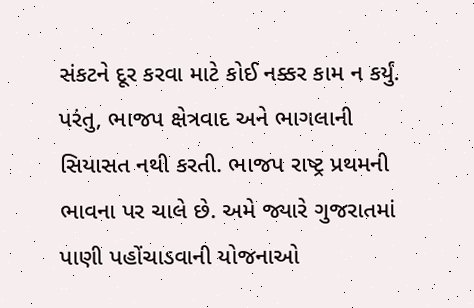સંકટને દૂર કરવા માટે કોઈ નક્કર કામ ન કર્યું. પરંતુ, ભાજપ ક્ષેત્રવાદ અને ભાગલાની સિયાસત નથી કરતી. ભાજપ રાષ્ટ્ર પ્રથમની ભાવના પર ચાલે છે. અમે જ્યારે ગુજરાતમાં પાણી પહોંચાડવાની યોજનાઓ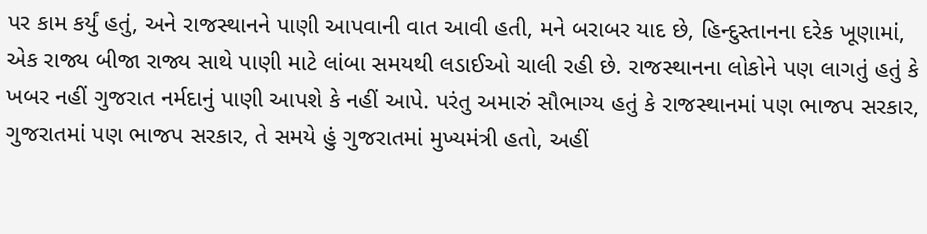પર કામ કર્યું હતું, અને રાજસ્થાનને પાણી આપવાની વાત આવી હતી, મને બરાબર યાદ છે, હિન્દુસ્તાનના દરેક ખૂણામાં, એક રાજ્ય બીજા રાજ્ય સાથે પાણી માટે લાંબા સમયથી લડાઈઓ ચાલી રહી છે. રાજસ્થાનના લોકોને પણ લાગતું હતું કે ખબર નહીં ગુજરાત નર્મદાનું પાણી આપશે કે નહીં આપે. પરંતુ અમારું સૌભાગ્ય હતું કે રાજસ્થાનમાં પણ ભાજપ સરકાર, ગુજરાતમાં પણ ભાજપ સરકાર, તે સમયે હું ગુજરાતમાં મુખ્યમંત્રી હતો, અહીં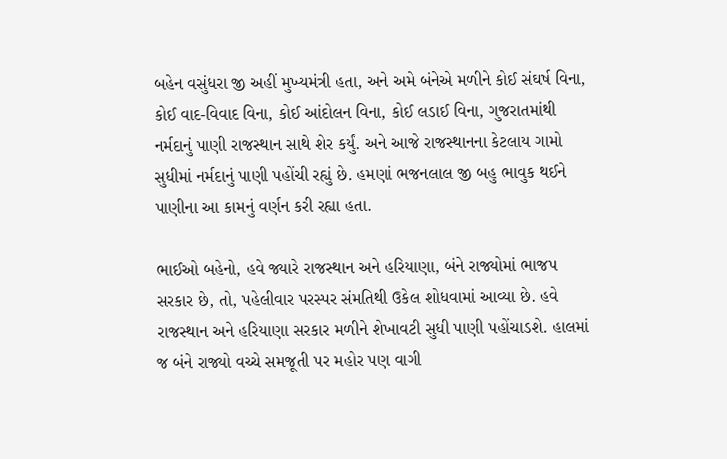બહેન વસુંધરા જી અહીં મુખ્યમંત્રી હતા, અને અમે બંનેએ મળીને કોઈ સંઘર્ષ વિના, કોઈ વાદ-વિવાદ વિના, કોઈ આંદોલન વિના, કોઈ લડાઈ વિના, ગુજરાતમાંથી નર્મદાનું પાણી રાજસ્થાન સાથે શેર કર્યું. અને આજે રાજસ્થાનના કેટલાય ગામો સુધીમાં નર્મદાનું પાણી પહોંચી રહ્યું છે. હમણાં ભજનલાલ જી બહુ ભાવુક થઈને પાણીના આ કામનું વર્ણન કરી રહ્યા હતા.

ભાઈઓ બહેનો, હવે જ્યારે રાજસ્થાન અને હરિયાણા, બંને રાજ્યોમાં ભાજપ સરકાર છે, તો, પહેલીવાર પરસ્પર સંમતિથી ઉકેલ શોધવામાં આવ્યા છે. હવે રાજસ્થાન અને હરિયાણા સરકાર મળીને શેખાવટી સુધી પાણી પહોંચાડશે. હાલમાં જ બંને રાજ્યો વચ્ચે સમજૂતી પર મહોર પણ વાગી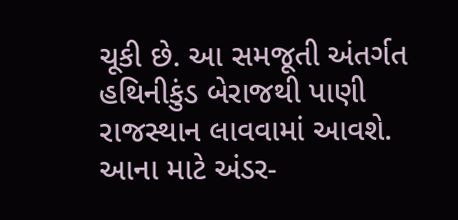ચૂકી છે. આ સમજૂતી અંતર્ગત હથિનીકુંડ બેરાજથી પાણી રાજસ્થાન લાવવામાં આવશે. આના માટે અંડર-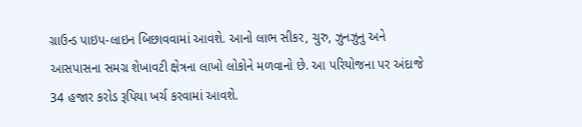ગ્રાઉન્ડ પાઇપ-લાઇન બિછાવવામાં આવશે. આનો લાભ સીકર, ચુરુ, ઝુનઝુનુ અને આસપાસના સમગ્ર શેખાવટી ક્ષેત્રના લાખો લોકોને મળવાનો છે. આ પરિયોજના પર અંદાજે 34 હજાર કરોડ રૂપિયા ખર્ચ કરવામાં આવશે.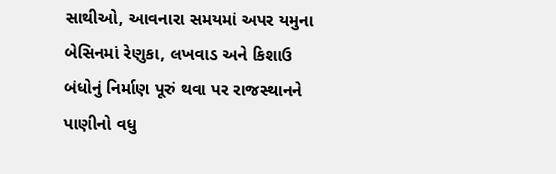સાથીઓ, આવનારા સમયમાં અપર યમુના બેસિનમાં રેણુકા, લખવાડ અને કિશાઉ બંધોનું નિર્માણ પૂરું થવા પર રાજસ્થાનને પાણીનો વધુ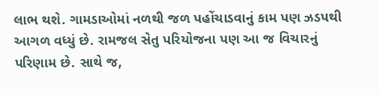લાભ થશે. ગામડાઓમાં નળથી જળ પહોંચાડવાનું કામ પણ ઝડપથી આગળ વધ્યું છે. રામજલ સેતુ પરિયોજના પણ આ જ વિચારનું પરિણામ છે. સાથે જ,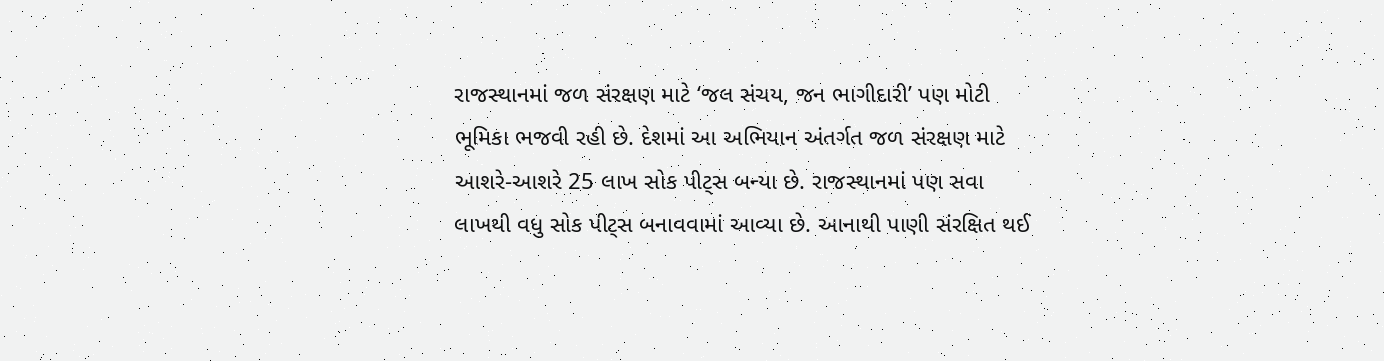રાજસ્થાનમાં જળ સંરક્ષણ માટે ‘જલ સંચય, જન ભાગીદારી’ પણ મોટી ભૂમિકા ભજવી રહી છે. દેશમાં આ અભિયાન અંતર્ગત જળ સંરક્ષણ માટે આશરે-આશરે 25 લાખ સોક પીટ્સ બન્યા છે. રાજસ્થાનમાં પણ સવા લાખથી વધુ સોક પીટ્સ બનાવવામાં આવ્યા છે. આનાથી પાણી સંરક્ષિત થઈ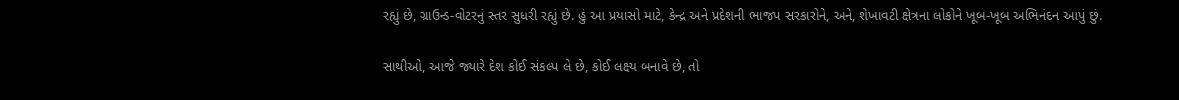રહ્યું છે, ગ્રાઉન્ડ-વોટરનું સ્તર સુધરી રહ્યું છે. હું આ પ્રયાસો માટે, કેન્દ્ર અને પ્રદેશની ભાજપ સરકારોને, અને, શેખાવટી ક્ષેત્રના લોકોને ખૂબ-ખૂબ અભિનંદન આપું છું.

સાથીઓ, આજે જ્યારે દેશ કોઈ સંકલ્પ લે છે, કોઈ લક્ષ્ય બનાવે છે, તો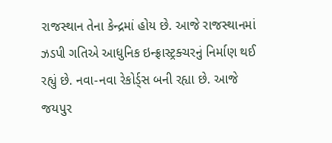રાજસ્થાન તેના કેન્દ્રમાં હોય છે. આજે રાજસ્થાનમાં ઝડપી ગતિએ આધુનિક ઇન્ફ્રાસ્ટ્રક્ચરનું નિર્માણ થઈ રહ્યું છે. નવા-નવા રેકોર્ડ્સ બની રહ્યા છે. આજે જયપુર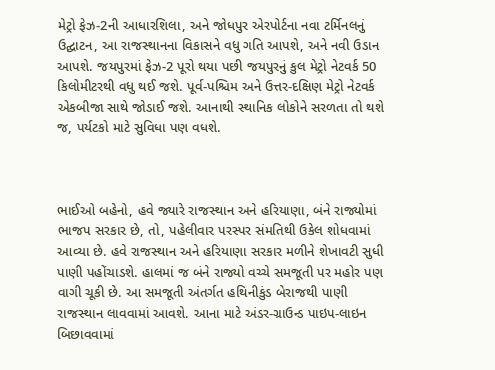મેટ્રો ફેઝ-2ની આધારશિલા, અને જોધપુર એરપોર્ટના નવા ટર્મિનલનું ઉદ્ઘાટન, આ રાજસ્થાનના વિકાસને વધુ ગતિ આપશે, અને નવી ઉડાન આપશે. જયપુરમાં ફેઝ-2 પૂરો થયા પછી જયપુરનું કુલ મેટ્રો નેટવર્ક 50 કિલોમીટરથી વધુ થઈ જશે. પૂર્વ-પશ્ચિમ અને ઉત્તર-દક્ષિણ મેટ્રો નેટવર્ક એકબીજા સાથે જોડાઈ જશે. આનાથી સ્થાનિક લોકોને સરળતા તો થશે જ, પર્યટકો માટે સુવિધા પણ વધશે.



ભાઈઓ બહેનો, હવે જ્યારે રાજસ્થાન અને હરિયાણા, બંને રાજ્યોમાં ભાજપ સરકાર છે, તો, પહેલીવાર પરસ્પર સંમતિથી ઉકેલ શોધવામાં આવ્યા છે. હવે રાજસ્થાન અને હરિયાણા સરકાર મળીને શેખાવટી સુધી પાણી પહોંચાડશે. હાલમાં જ બંને રાજ્યો વચ્ચે સમજૂતી પર મહોર પણ વાગી ચૂકી છે. આ સમજૂતી અંતર્ગત હથિનીકુંડ બેરાજથી પાણી રાજસ્થાન લાવવામાં આવશે. આના માટે અંડર-ગ્રાઉન્ડ પાઇપ-લાઇન બિછાવવામાં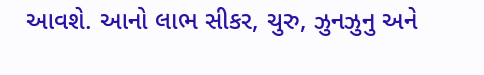આવશે. આનો લાભ સીકર, ચુરુ, ઝુનઝુનુ અને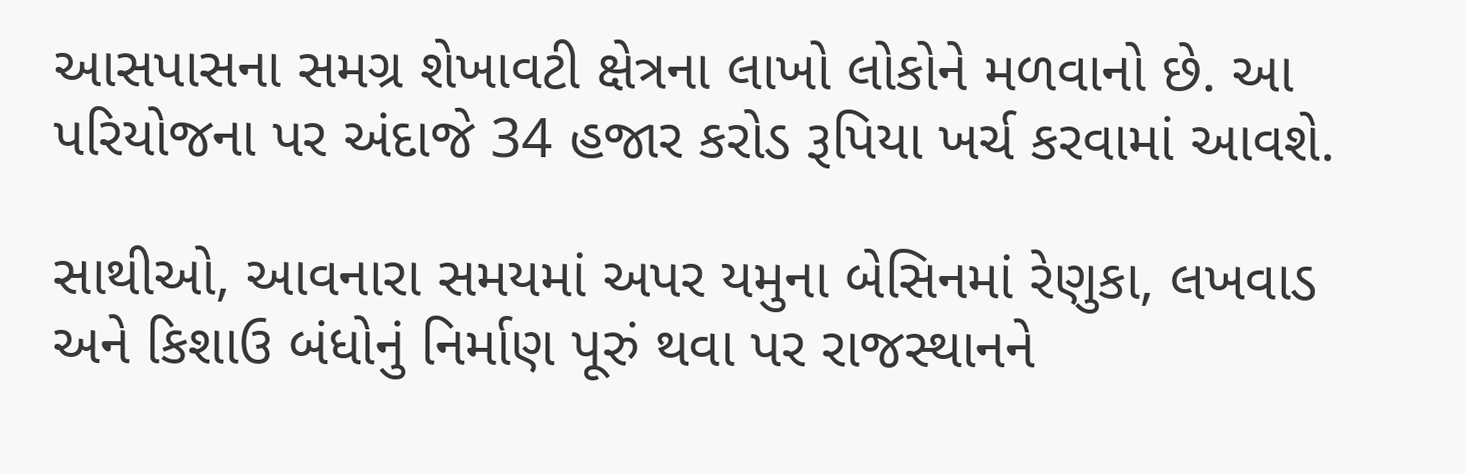આસપાસના સમગ્ર શેખાવટી ક્ષેત્રના લાખો લોકોને મળવાનો છે. આ પરિયોજના પર અંદાજે 34 હજાર કરોડ રૂપિયા ખર્ચ કરવામાં આવશે.

સાથીઓ, આવનારા સમયમાં અપર યમુના બેસિનમાં રેણુકા, લખવાડ અને કિશાઉ બંધોનું નિર્માણ પૂરું થવા પર રાજસ્થાનને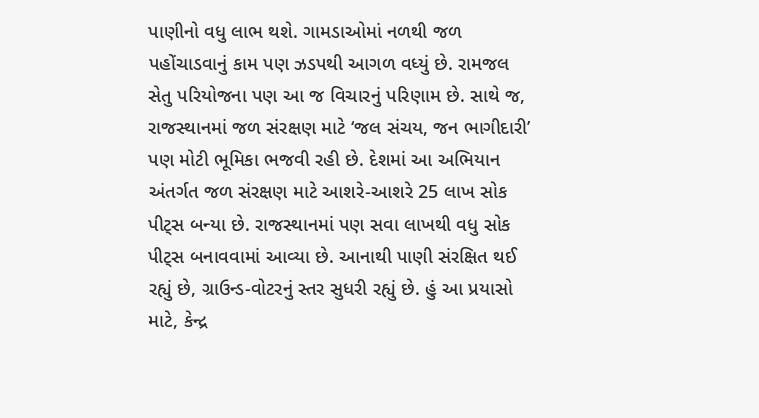પાણીનો વધુ લાભ થશે. ગામડાઓમાં નળથી જળ પહોંચાડવાનું કામ પણ ઝડપથી આગળ વધ્યું છે. રામજલ સેતુ પરિયોજના પણ આ જ વિચારનું પરિણામ છે. સાથે જ, રાજસ્થાનમાં જળ સંરક્ષણ માટે ‘જલ સંચય, જન ભાગીદારી’ પણ મોટી ભૂમિકા ભજવી રહી છે. દેશમાં આ અભિયાન અંતર્ગત જળ સંરક્ષણ માટે આશરે-આશરે 25 લાખ સોક પીટ્સ બન્યા છે. રાજસ્થાનમાં પણ સવા લાખથી વધુ સોક પીટ્સ બનાવવામાં આવ્યા છે. આનાથી પાણી સંરક્ષિત થઈ રહ્યું છે, ગ્રાઉન્ડ-વોટરનું સ્તર સુધરી રહ્યું છે. હું આ પ્રયાસો માટે, કેન્દ્ર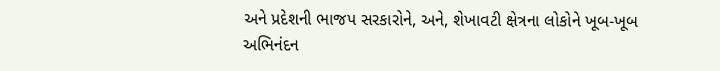અને પ્રદેશની ભાજપ સરકારોને, અને, શેખાવટી ક્ષેત્રના લોકોને ખૂબ-ખૂબ અભિનંદન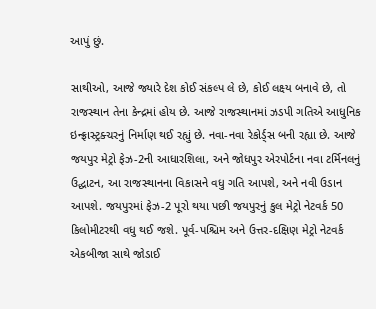આપું છું.

સાથીઓ, આજે જ્યારે દેશ કોઈ સંકલ્પ લે છે, કોઈ લક્ષ્ય બનાવે છે, તો રાજસ્થાન તેના કેન્દ્રમાં હોય છે. આજે રાજસ્થાનમાં ઝડપી ગતિએ આધુનિક ઇન્ફ્રાસ્ટ્રક્ચરનું નિર્માણ થઈ રહ્યું છે. નવા-નવા રેકોર્ડ્સ બની રહ્યા છે. આજે જયપુર મેટ્રો ફેઝ-2ની આધારશિલા, અને જોધપુર એરપોર્ટના નવા ટર્મિનલનું ઉદ્ઘાટન, આ રાજસ્થાનના વિકાસને વધુ ગતિ આપશે, અને નવી ઉડાન આપશે. જયપુરમાં ફેઝ-2 પૂરો થયા પછી જયપુરનું કુલ મેટ્રો નેટવર્ક 50 કિલોમીટરથી વધુ થઈ જશે. પૂર્વ-પશ્ચિમ અને ઉત્તર-દક્ષિણ મેટ્રો નેટવર્ક એકબીજા સાથે જોડાઈ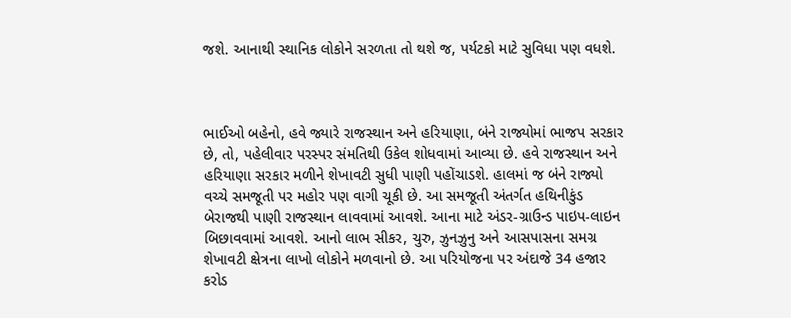જશે. આનાથી સ્થાનિક લોકોને સરળતા તો થશે જ, પર્યટકો માટે સુવિધા પણ વધશે.



ભાઈઓ બહેનો, હવે જ્યારે રાજસ્થાન અને હરિયાણા, બંને રાજ્યોમાં ભાજપ સરકાર છે, તો, પહેલીવાર પરસ્પર સંમતિથી ઉકેલ શોધવામાં આવ્યા છે. હવે રાજસ્થાન અને હરિયાણા સરકાર મળીને શેખાવટી સુધી પાણી પહોંચાડશે. હાલમાં જ બંને રાજ્યો વચ્ચે સમજૂતી પર મહોર પણ વાગી ચૂકી છે. આ સમજૂતી અંતર્ગત હથિનીકુંડ બેરાજથી પાણી રાજસ્થાન લાવવામાં આવશે. આના માટે અંડર-ગ્રાઉન્ડ પાઇપ-લાઇન બિછાવવામાં આવશે. આનો લાભ સીકર, ચુરુ, ઝુનઝુનુ અને આસપાસના સમગ્ર શેખાવટી ક્ષેત્રના લાખો લોકોને મળવાનો છે. આ પરિયોજના પર અંદાજે 34 હજાર કરોડ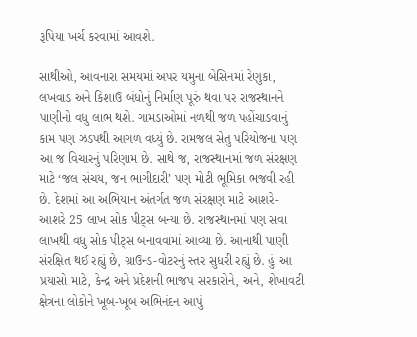રૂપિયા ખર્ચ કરવામાં આવશે.

સાથીઓ, આવનારા સમયમાં અપર યમુના બેસિનમાં રેણુકા, લખવાડ અને કિશાઉ બંધોનું નિર્માણ પૂરું થવા પર રાજસ્થાનને પાણીનો વધુ લાભ થશે. ગામડાઓમાં નળથી જળ પહોંચાડવાનું કામ પણ ઝડપથી આગળ વધ્યું છે. રામજલ સેતુ પરિયોજના પણ આ જ વિચારનું પરિણામ છે. સાથે જ, રાજસ્થાનમાં જળ સંરક્ષણ માટે ‘જલ સંચય, જન ભાગીદારી’ પણ મોટી ભૂમિકા ભજવી રહી છે. દેશમાં આ અભિયાન અંતર્ગત જળ સંરક્ષણ માટે આશરે-આશરે 25 લાખ સોક પીટ્સ બન્યા છે. રાજસ્થાનમાં પણ સવા લાખથી વધુ સોક પીટ્સ બનાવવામાં આવ્યા છે. આનાથી પાણી સંરક્ષિત થઈ રહ્યું છે, ગ્રાઉન્ડ-વોટરનું સ્તર સુધરી રહ્યું છે. હું આ પ્રયાસો માટે, કેન્દ્ર અને પ્રદેશની ભાજપ સરકારોને, અને, શેખાવટી ક્ષેત્રના લોકોને ખૂબ-ખૂબ અભિનંદન આપું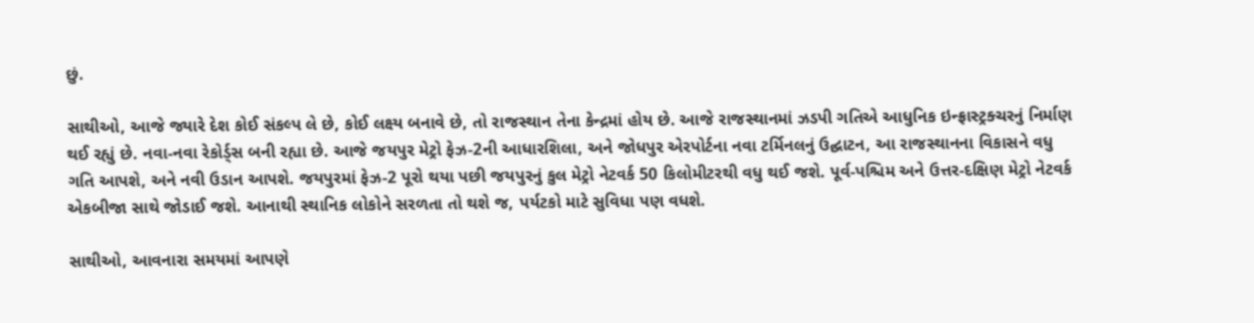છું.

સાથીઓ, આજે જ્યારે દેશ કોઈ સંકલ્પ લે છે, કોઈ લક્ષ્ય બનાવે છે, તો રાજસ્થાન તેના કેન્દ્રમાં હોય છે. આજે રાજસ્થાનમાં ઝડપી ગતિએ આધુનિક ઇન્ફ્રાસ્ટ્રક્ચરનું નિર્માણ થઈ રહ્યું છે. નવા-નવા રેકોર્ડ્સ બની રહ્યા છે. આજે જયપુર મેટ્રો ફેઝ-2ની આધારશિલા, અને જોધપુર એરપોર્ટના નવા ટર્મિનલનું ઉદ્ઘાટન, આ રાજસ્થાનના વિકાસને વધુ ગતિ આપશે, અને નવી ઉડાન આપશે. જયપુરમાં ફેઝ-2 પૂરો થયા પછી જયપુરનું કુલ મેટ્રો નેટવર્ક 50 કિલોમીટરથી વધુ થઈ જશે. પૂર્વ-પશ્ચિમ અને ઉત્તર-દક્ષિણ મેટ્રો નેટવર્ક એકબીજા સાથે જોડાઈ જશે. આનાથી સ્થાનિક લોકોને સરળતા તો થશે જ, પર્યટકો માટે સુવિધા પણ વધશે.

સાથીઓ, આવનારા સમયમાં આપણે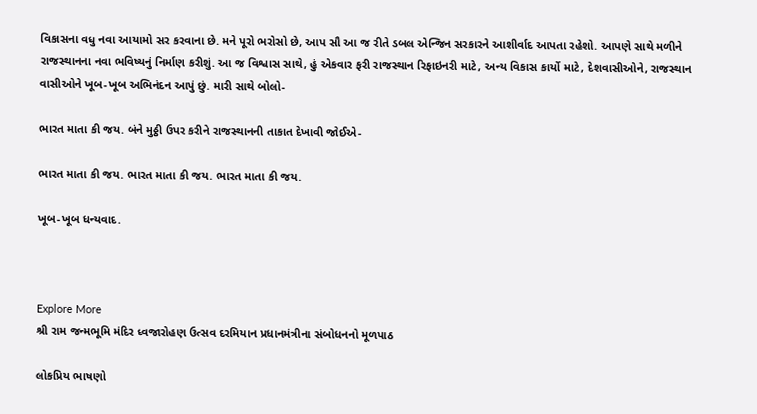વિકાસના વધુ નવા આયામો સર કરવાના છે. મને પૂરો ભરોસો છે, આપ સૌ આ જ રીતે ડબલ એન્જિન સરકારને આશીર્વાદ આપતા રહેશો. આપણે સાથે મળીને રાજસ્થાનના નવા ભવિષ્યનું નિર્માણ કરીશું. આ જ વિશ્વાસ સાથે, હું એકવાર ફરી રાજસ્થાન રિફાઇનરી માટે, અન્ય વિકાસ કાર્યો માટે, દેશવાસીઓને, રાજસ્થાન વાસીઓને ખૂબ-ખૂબ અભિનંદન આપું છું. મારી સાથે બોલો-

ભારત માતા કી જય. બંને મુઠ્ઠી ઉપર કરીને રાજસ્થાનની તાકાત દેખાવી જોઈએ-

ભારત માતા કી જય. ભારત માતા કી જય. ભારત માતા કી જય.

ખૂબ-ખૂબ ધન્યવાદ.



Explore More
શ્રી રામ જન્મભૂમિ મંદિર ધ્વજારોહણ ઉત્સવ દરમિયાન પ્રધાનમંત્રીના સંબોધનનો મૂળપાઠ

લોકપ્રિય ભાષણો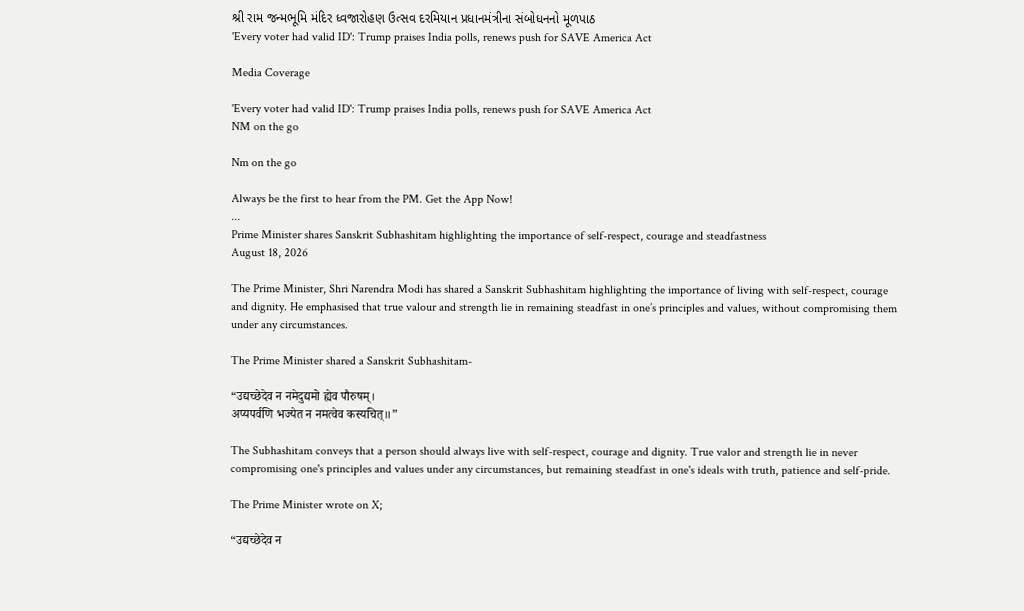શ્રી રામ જન્મભૂમિ મંદિર ધ્વજારોહણ ઉત્સવ દરમિયાન પ્રધાનમંત્રીના સંબોધનનો મૂળપાઠ
'Every voter had valid ID': Trump praises India polls, renews push for SAVE America Act

Media Coverage

'Every voter had valid ID': Trump praises India polls, renews push for SAVE America Act
NM on the go

Nm on the go

Always be the first to hear from the PM. Get the App Now!
...
Prime Minister shares Sanskrit Subhashitam highlighting the importance of self-respect, courage and steadfastness
August 18, 2026

The Prime Minister, Shri Narendra Modi has shared a Sanskrit Subhashitam highlighting the importance of living with self-respect, courage and dignity. He emphasised that true valour and strength lie in remaining steadfast in one’s principles and values, without compromising them under any circumstances.

The Prime Minister shared a Sanskrit Subhashitam-

“उद्यच्छेदेव न नमेदुद्यमो ह्येव पौरुषम्।
अप्यपर्वणि भज्येत न नमत्वेव कस्यचित्॥”

The Subhashitam conveys that a person should always live with self-respect, courage and dignity. True valor and strength lie in never compromising one's principles and values under any circumstances, but remaining steadfast in one's ideals with truth, patience and self-pride.

The Prime Minister wrote on X;

“उद्यच्छेदेव न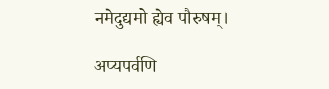नमेदुद्यमो ह्येव पौरुषम्।

अप्यपर्वणि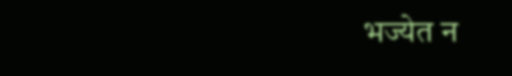भज्येत न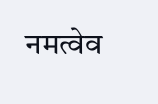नमत्वेव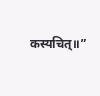कस्यचित्॥”